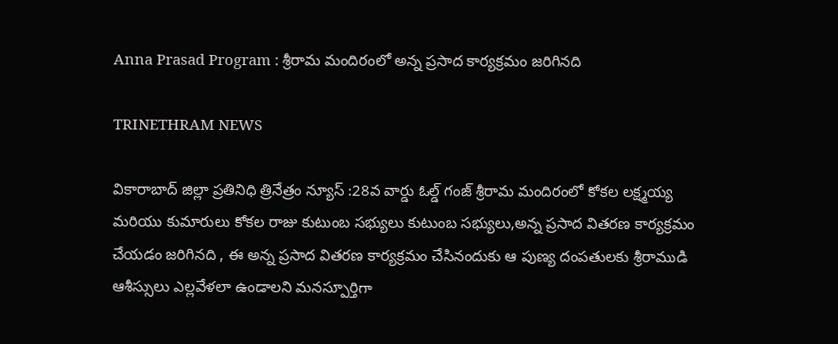Anna Prasad Program : శ్రీరామ మందిరంలో అన్న ప్రసాద కార్యక్రమం జరిగినది

TRINETHRAM NEWS

వికారాబాద్ జిల్లా ప్రతినిధి త్రినేత్రం న్యూస్ :28వ వార్డు ఓల్డ్ గంజ్ శ్రీరామ మందిరంలో కోకల లక్ష్మయ్య మరియు కుమారులు కోకల రాజు కుటుంబ సభ్యులు కుటుంబ సభ్యులు,అన్న ప్రసాద వితరణ కార్యక్రమం చేయడం జరిగినది , ఈ అన్న ప్రసాద వితరణ కార్యక్రమం చేసినందుకు ఆ పుణ్య దంపతులకు శ్రీరాముడి ఆశీస్సులు ఎల్లవేళలా ఉండాలని మనస్పూర్తిగా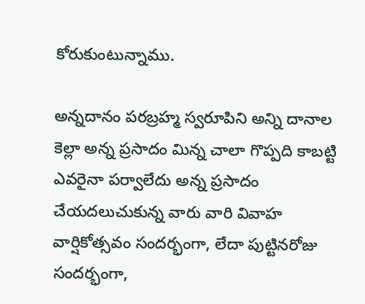కోరుకుంటున్నాము.

అన్నదానం పరబ్రహ్మ స్వరూపిని అన్ని దానాల కెల్లా అన్న ప్రసాదం మిన్న చాలా గొప్పది కాబట్టి ఎవరైనా పర్వాలేదు అన్న ప్రసాదం చేయదలుచుకున్న వారు వారి వివాహ వార్షికోత్సవం సందర్భంగా, లేదా పుట్టినరోజు సందర్భంగా,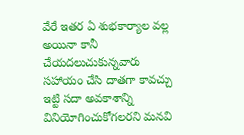వేరే ఇతర ఏ శుభకార్యాల వల్ల అయినా కానీ చేయదలుచుకున్నవారు సహాయం చేసి దాతగా కావచ్చు ఇట్టి సదా అవకాశాన్ని వినియోగించుకోగలరని మనవి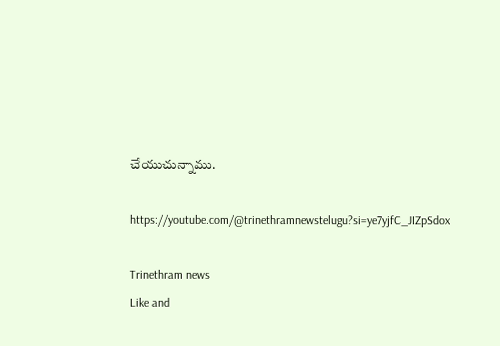చేయుచున్నాము.

https://youtube.com/@trinethramnewstelugu?si=ye7yjfC_JIZpSdox

Trinethram news
Like and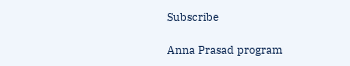Subscribe

Anna Prasad program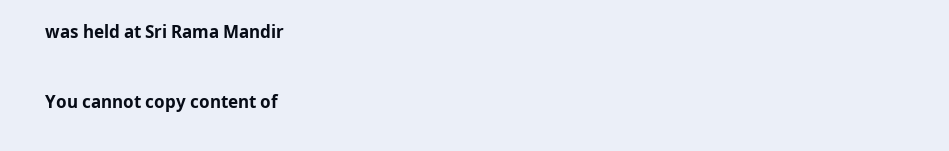was held at Sri Rama Mandir

You cannot copy content of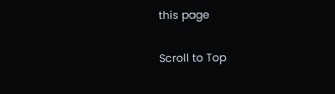this page

Scroll to Top